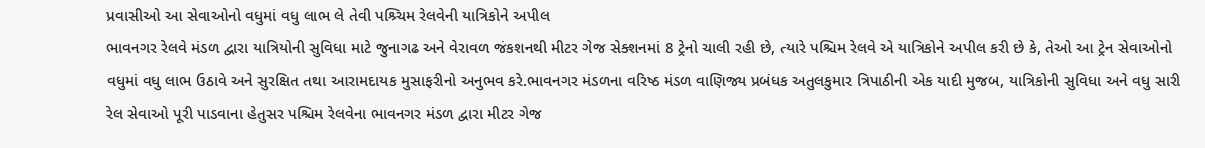પ્રવાસીઓ આ સેવાઓનો વધુમાં વધુ લાભ લે તેવી પશ્ર્ચિમ રેલવેની યાત્રિકોને અપીલ
ભાવનગર રેલવે મંડળ દ્વારા યાત્રિયોની સુવિધા માટે જુનાગઢ અને વેરાવળ જંકશનથી મીટર ગેજ સેક્શનમાં 8 ટ્રેનો ચાલી રહી છે, ત્યારે પશ્ચિમ રેલવે એ યાત્રિકોને અપીલ કરી છે કે, તેઓ આ ટ્રેન સેવાઓનો વધુમાં વધુ લાભ ઉઠાવે અને સુરક્ષિત તથા આરામદાયક મુસાફરીનો અનુભવ કરે.ભાવનગર મંડળના વરિષ્ઠ મંડળ વાણિજ્ય પ્રબંધક અતુલકુમાર ત્રિપાઠીની એક યાદી મુજબ, યાત્રિકોની સુવિધા અને વધુ સારી રેલ સેવાઓ પૂરી પાડવાના હેતુસર પશ્ચિમ રેલવેના ભાવનગર મંડળ દ્વારા મીટર ગેજ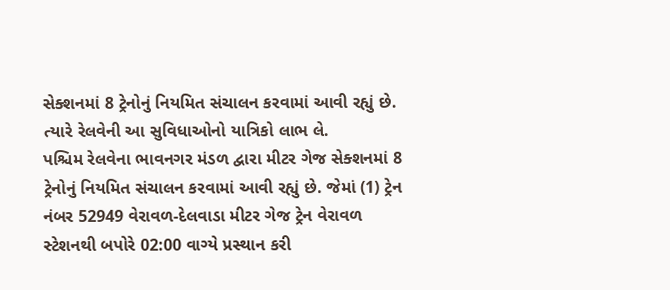સેક્શનમાં 8 ટ્રેનોનું નિયમિત સંચાલન કરવામાં આવી રહ્યું છે. ત્યારે રેલવેની આ સુવિધાઓનો યાત્રિકો લાભ લે.
પશ્ચિમ રેલવેના ભાવનગર મંડળ દ્વારા મીટર ગેજ સેક્શનમાં 8 ટ્રેનોનું નિયમિત સંચાલન કરવામાં આવી રહ્યું છે. જેમાં (1) ટ્રેન નંબર 52949 વેરાવળ-દેલવાડા મીટર ગેજ ટ્રેન વેરાવળ સ્ટેશનથી બપોરે 02:00 વાગ્યે પ્રસ્થાન કરી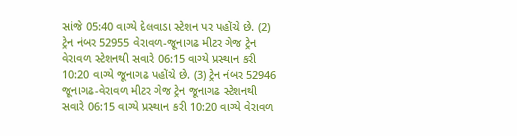સાંજે 05:40 વાગ્યે દેલવાડા સ્ટેશન પર પહોંચે છે. (2) ટ્રેન નંબર 52955 વેરાવળ-જૂનાગઢ મીટર ગેજ ટ્રેન વેરાવળ સ્ટેશનથી સવારે 06:15 વાગ્યે પ્રસ્થાન કરી 10:20 વાગ્યે જૂનાગઢ પહોંચે છે. (3) ટ્રેન નંબર 52946 જૂનાગઢ-વેરાવળ મીટર ગેજ ટ્રેન જૂનાગઢ સ્ટેશનથી સવારે 06:15 વાગ્યે પ્રસ્થાન કરી 10:20 વાગ્યે વેરાવળ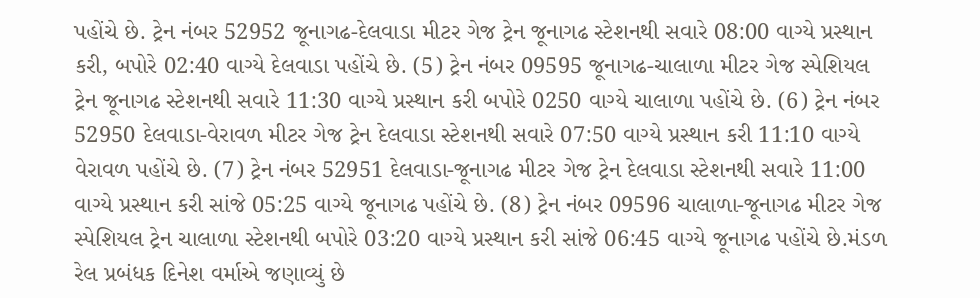પહોંચે છે. ટ્રેન નંબર 52952 જૂનાગઢ-દેલવાડા મીટર ગેજ ટ્રેન જૂનાગઢ સ્ટેશનથી સવારે 08:00 વાગ્યે પ્રસ્થાન કરી, બપોરે 02:40 વાગ્યે દેલવાડા પહોંચે છે. (5) ટ્રેન નંબર 09595 જૂનાગઢ-ચાલાળા મીટર ગેજ સ્પેશિયલ ટ્રેન જૂનાગઢ સ્ટેશનથી સવારે 11:30 વાગ્યે પ્રસ્થાન કરી બપોરે 0250 વાગ્યે ચાલાળા પહોંચે છે. (6) ટ્રેન નંબર 52950 દેલવાડા-વેરાવળ મીટર ગેજ ટ્રેન દેલવાડા સ્ટેશનથી સવારે 07:50 વાગ્યે પ્રસ્થાન કરી 11:10 વાગ્યે વેરાવળ પહોંચે છે. (7) ટ્રેન નંબર 52951 દેલવાડા-જૂનાગઢ મીટર ગેજ ટ્રેન દેલવાડા સ્ટેશનથી સવારે 11:00 વાગ્યે પ્રસ્થાન કરી સાંજે 05:25 વાગ્યે જૂનાગઢ પહોંચે છે. (8) ટ્રેન નંબર 09596 ચાલાળા-જૂનાગઢ મીટર ગેજ સ્પેશિયલ ટ્રેન ચાલાળા સ્ટેશનથી બપોરે 03:20 વાગ્યે પ્રસ્થાન કરી સાંજે 06:45 વાગ્યે જૂનાગઢ પહોંચે છે.મંડળ રેલ પ્રબંધક દિનેશ વર્માએ જણાવ્યું છે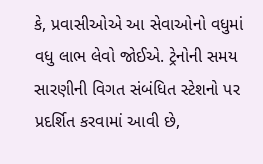કે, પ્રવાસીઓએ આ સેવાઓનો વધુમાં વધુ લાભ લેવો જોઈએ. ટ્રેનોની સમય સારણીની વિગત સંબંધિત સ્ટેશનો પર પ્રદર્શિત કરવામાં આવી છે,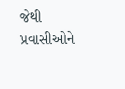જેથી પ્રવાસીઓને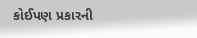કોઈપણ પ્રકારની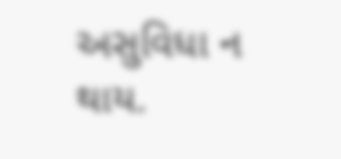અસુવિધા ન થાય.